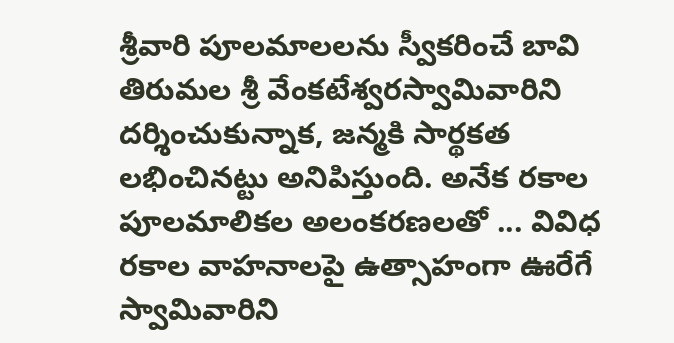శ్రీవారి పూలమాలలను స్వీకరించే బావి
తిరుమల శ్రీ వేంకటేశ్వరస్వామివారిని దర్శించుకున్నాక, జన్మకి సార్థకత లభించినట్టు అనిపిస్తుంది. అనేక రకాల పూలమాలికల అలంకరణలతో ... వివిధ రకాల వాహనాలపై ఉత్సాహంగా ఊరేగే స్వామివారిని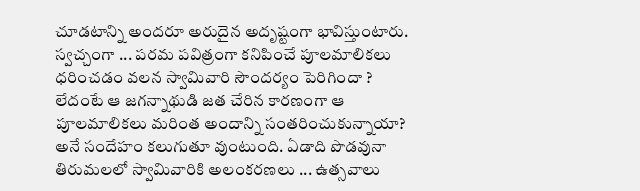చూడటాన్ని అందరూ అరుదైన అదృష్టంగా భావిస్తుంటారు.
స్వచ్చంగా ... పరమ పవిత్రంగా కనిపించే పూలమాలికలు ధరించడం వలన స్వామివారి సౌందర్యం పెరిగిందా ? లేదంటే ఆ జగన్నాథుడి జత చేరిన కారణంగా ఆ పూలమాలికలు మరింత అందాన్ని సంతరించుకున్నాయా? అనే సందేహం కలుగుతూ వుంటుంది. ఏడాది పొడవునా తిరుమలలో స్వామివారికి అలంకరణలు ... ఉత్సవాలు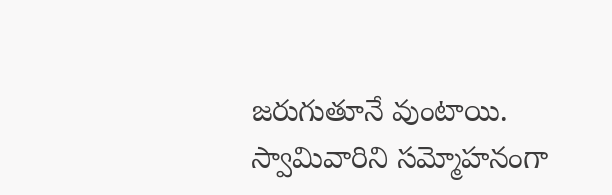జరుగుతూనే వుంటాయి.
స్వామివారిని సమ్మోహనంగా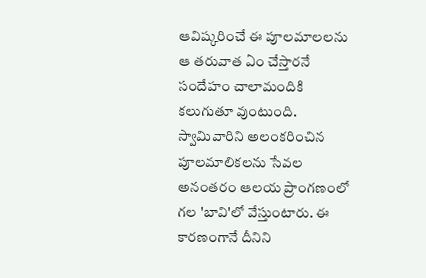ఆవిష్కరించే ఈ పూలమాలలను ఆ తరువాత ఏం చేస్తారనే సందేహం చాలామందికి కలుగుతూ వుంటుంది. స్వామివారిని అలంకరించిన పూలమాలికలను సేవల అనంతరం ఆలయ ప్రాంగణంలో గల 'బావి'లో వేస్తుంటారు. ఈ కారణంగానే దీనిని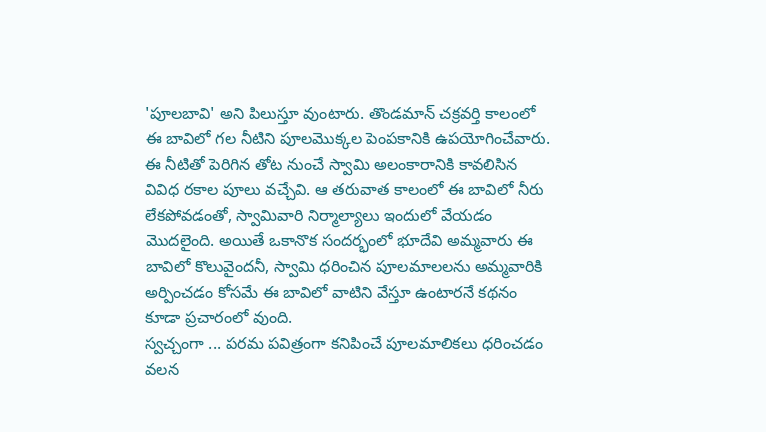'పూలబావి' అని పిలుస్తూ వుంటారు. తొండమాన్ చక్రవర్తి కాలంలో ఈ బావిలో గల నీటిని పూలమొక్కల పెంపకానికి ఉపయోగించేవారు.
ఈ నీటితో పెరిగిన తోట నుంచే స్వామి అలంకారానికి కావలిసిన వివిధ రకాల పూలు వచ్చేవి. ఆ తరువాత కాలంలో ఈ బావిలో నీరు లేకపోవడంతో, స్వామివారి నిర్మాల్యాలు ఇందులో వేయడం మొదలైంది. అయితే ఒకానొక సందర్భంలో భూదేవి అమ్మవారు ఈ బావిలో కొలువైందనీ, స్వామి ధరించిన పూలమాలలను అమ్మవారికి అర్పించడం కోసమే ఈ బావిలో వాటిని వేస్తూ ఉంటారనే కథనం కూడా ప్రచారంలో వుంది.
స్వచ్చంగా ... పరమ పవిత్రంగా కనిపించే పూలమాలికలు ధరించడం వలన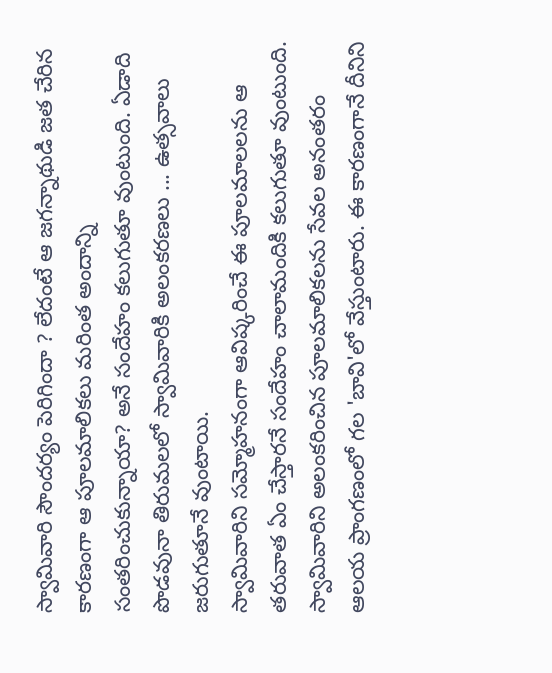స్వామివారి సౌందర్యం పెరిగిందా ? లేదంటే ఆ జగన్నాథుడి జత చేరిన కారణంగా ఆ పూలమాలికలు మరింత అందాన్ని సంతరించుకున్నాయా? అనే సందేహం కలుగుతూ వుంటుంది. ఏడాది పొడవునా తిరుమలలో స్వామివారికి అలంకరణలు ... ఉత్సవాలు జరుగుతూనే వుంటాయి.
స్వామివారిని సమ్మోహనంగా ఆవిష్కరించే ఈ పూలమాలలను ఆ తరువాత ఏం చేస్తారనే సందేహం చాలామందికి కలుగుతూ వుంటుంది. స్వామివారిని అలంకరించిన పూలమాలికలను సేవల అనంతరం ఆలయ ప్రాంగణంలో గల 'బావి'లో వేస్తుంటారు. ఈ కారణంగానే దీనిని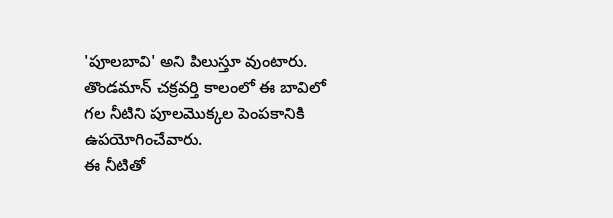'పూలబావి' అని పిలుస్తూ వుంటారు. తొండమాన్ చక్రవర్తి కాలంలో ఈ బావిలో గల నీటిని పూలమొక్కల పెంపకానికి ఉపయోగించేవారు.
ఈ నీటితో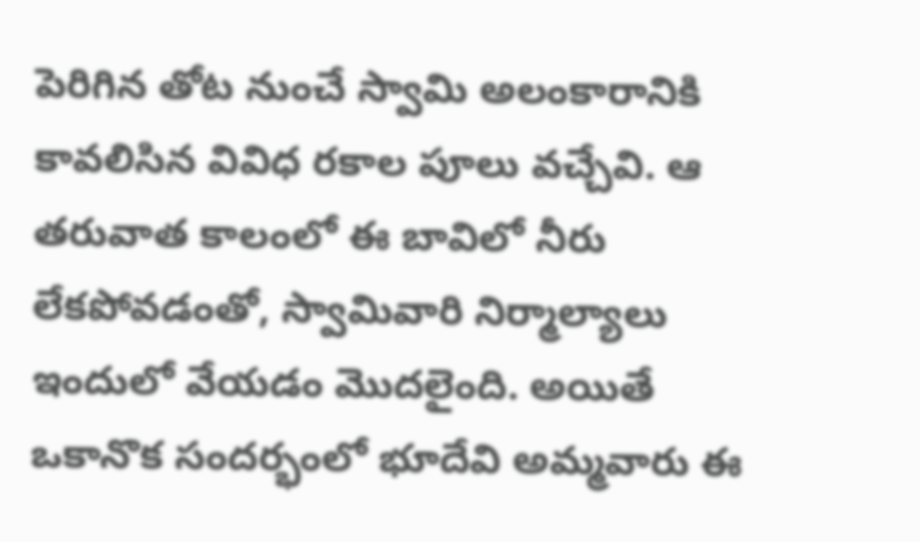పెరిగిన తోట నుంచే స్వామి అలంకారానికి కావలిసిన వివిధ రకాల పూలు వచ్చేవి. ఆ తరువాత కాలంలో ఈ బావిలో నీరు లేకపోవడంతో, స్వామివారి నిర్మాల్యాలు ఇందులో వేయడం మొదలైంది. అయితే ఒకానొక సందర్భంలో భూదేవి అమ్మవారు ఈ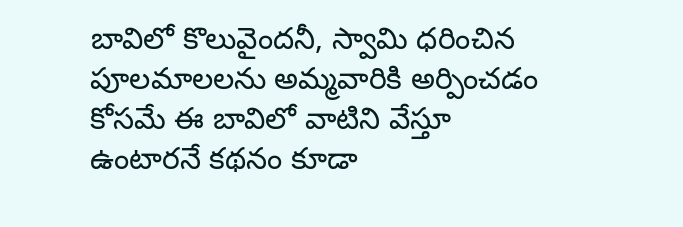బావిలో కొలువైందనీ, స్వామి ధరించిన పూలమాలలను అమ్మవారికి అర్పించడం కోసమే ఈ బావిలో వాటిని వేస్తూ ఉంటారనే కథనం కూడా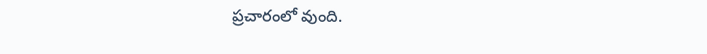ప్రచారంలో వుంది.